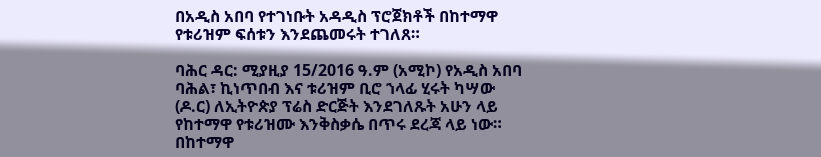በአዲስ አበባ የተገነቡት አዳዲስ ፕሮጀክቶች በከተማዋ የቱሪዝም ፍሰቱን እንደጨመሩት ተገለጸ።

ባሕር ዳር: ሚያዚያ 15/2016 ዓ.ም (አሚኮ) የአዲስ አበባ ባሕል፣ ኪነጥበብ እና ቱሪዝም ቢሮ ኀላፊ ሂሩት ካሣው (ዶ.ር) ለኢትዮጵያ ፕሬስ ድርጅት እንደገለጹት አሁን ላይ የከተማዋ የቱሪዝሙ እንቅስቃሴ በጥሩ ደረጃ ላይ ነው። በከተማዋ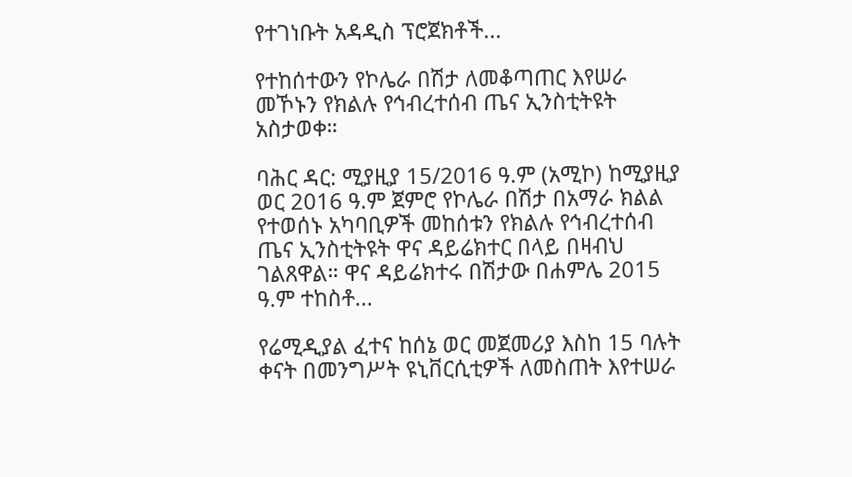የተገነቡት አዳዲስ ፕሮጀክቶች...

የተከሰተውን የኮሌራ በሽታ ለመቆጣጠር እየሠራ መኾኑን የክልሉ የኅብረተሰብ ጤና ኢንስቲትዩት አስታወቀ።

ባሕር ዳር: ሚያዚያ 15/2016 ዓ.ም (አሚኮ) ከሚያዚያ ወር 2016 ዓ.ም ጀምሮ የኮሌራ በሽታ በአማራ ክልል የተወሰኑ አካባቢዎች መከሰቱን የክልሉ የኅብረተሰብ ጤና ኢንስቲትዩት ዋና ዳይሬክተር በላይ በዛብህ ገልጸዋል። ዋና ዳይሬክተሩ በሽታው በሐምሌ 2015 ዓ.ም ተከስቶ...

የሬሚዲያል ፈተና ከሰኔ ወር መጀመሪያ እስከ 15 ባሉት ቀናት በመንግሥት ዩኒቨርሲቲዎች ለመስጠት እየተሠራ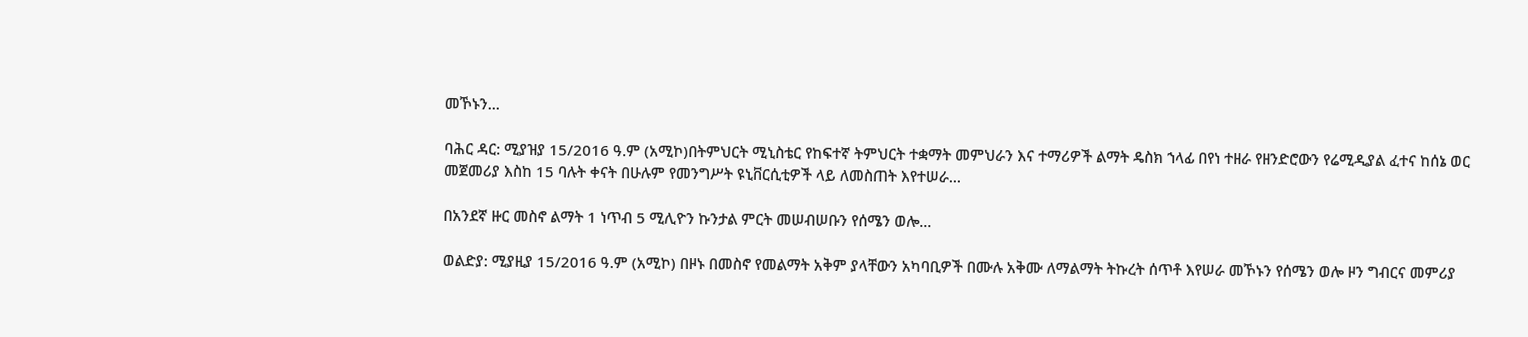መኾኑን...

ባሕር ዳር: ሚያዝያ 15/2016 ዓ.ም (አሚኮ)በትምህርት ሚኒስቴር የከፍተኛ ትምህርት ተቋማት መምህራን እና ተማሪዎች ልማት ዴስክ ኀላፊ በየነ ተዘራ የዘንድሮውን የሬሚዲያል ፈተና ከሰኔ ወር መጀመሪያ እስከ 15 ባሉት ቀናት በሁሉም የመንግሥት ዩኒቨርሲቲዎች ላይ ለመስጠት እየተሠራ...

በአንደኛ ዙር መስኖ ልማት 1 ነጥብ 5 ሚሊዮን ኩንታል ምርት መሠብሠቡን የሰሜን ወሎ...

ወልድያ: ሚያዚያ 15/2016 ዓ.ም (አሚኮ) በዞኑ በመስኖ የመልማት አቅም ያላቸውን አካባቢዎች በሙሉ አቅሙ ለማልማት ትኩረት ሰጥቶ እየሠራ መኾኑን የሰሜን ወሎ ዞን ግብርና መምሪያ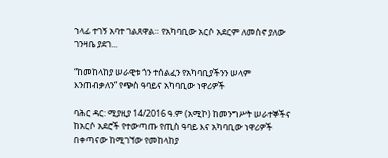ኀላፊ ተገኝ አባተ ገልጸዋል። የአካባቢው አርሶ አደርም ለመስኖ ያለው ገንዛቤ ያደገ...

“ከመከላከያ ሠራዊቱ ጎን ተሰልፈን የአካባቢያችንን ሠላም እንጠብቃለን” የጭስ ዓባይና አካባቢው ነዋሪዎች

ባሕር ዳር: ሚያዚያ 14/2016 ዓ.ም (አሚኮ) ከመንግሥት ሠራተኞችና ከአርሶ አደሮች የተውጣጡ የጢስ ዓባይ እና አካባቢው ነዋሪዎች በቀጣናው ከሚገኘው የመከላከያ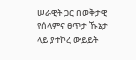ሠራዊት ጋር በወቅታዊ የሰላምና ፀጥታ ኹኔታ ላይ ያተኮረ ውይይት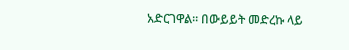አድርገዋል። በውይይት መድረኩ ላይ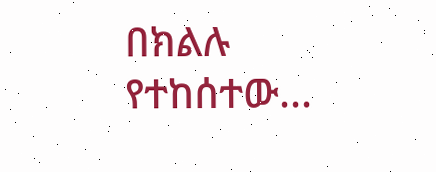በክልሉ የተከሰተው...